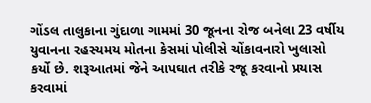ગોંડલ તાલુકાના ગુંદાળા ગામમાં 30 જૂનના રોજ બનેલા 23 વર્ષીય યુવાનના રહસ્યમય મોતના કેસમાં પોલીસે ચોંકાવનારો ખુલાસો કર્યો છે. શરૂઆતમાં જેને આપઘાત તરીકે રજૂ કરવાનો પ્રયાસ કરવામાં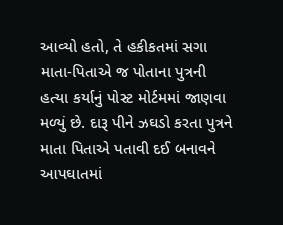આવ્યો હતો, તે હકીકતમાં સગા માતા-પિતાએ જ પોતાના પુત્રની હત્યા કર્યાનું પોસ્ટ મોર્ટમમાં જાણવા મળ્યું છે. દારૂ પીને ઝઘડો કરતા પુત્રને માતા પિતાએ પતાવી દઈ બનાવને આપઘાતમાં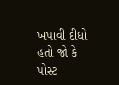ખપાવી દીધો હતો જો કે પોસ્ટ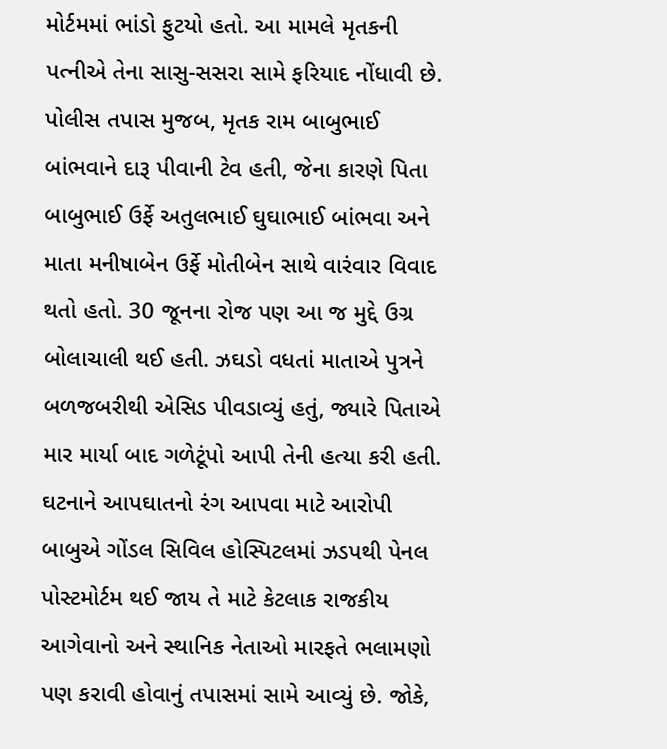મોર્ટમમાં ભાંડો ફુટયો હતો. આ મામલે મૃતકની પત્નીએ તેના સાસુ-સસરા સામે ફરિયાદ નોંધાવી છે.
પોલીસ તપાસ મુજબ, મૃતક રામ બાબુભાઈ બાંભવાને દારૂ પીવાની ટેવ હતી, જેના કારણે પિતા બાબુભાઈ ઉર્ફે અતુલભાઈ ઘુઘાભાઈ બાંભવા અને માતા મનીષાબેન ઉર્ફે મોતીબેન સાથે વારંવાર વિવાદ થતો હતો. 30 જૂનના રોજ પણ આ જ મુદ્દે ઉગ્ર બોલાચાલી થઈ હતી. ઝઘડો વધતાં માતાએ પુત્રને બળજબરીથી એસિડ પીવડાવ્યું હતું, જ્યારે પિતાએ માર માર્યા બાદ ગળેટૂંપો આપી તેની હત્યા કરી હતી.
ઘટનાને આપઘાતનો રંગ આપવા માટે આરોપી બાબુએ ગોંડલ સિવિલ હોસ્પિટલમાં ઝડપથી પેનલ પોસ્ટમોર્ટમ થઈ જાય તે માટે કેટલાક રાજકીય આગેવાનો અને સ્થાનિક નેતાઓ મારફતે ભલામણો પણ કરાવી હોવાનું તપાસમાં સામે આવ્યું છે. જોકે,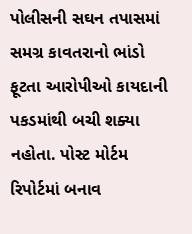પોલીસની સઘન તપાસમાં સમગ્ર કાવતરાનો ભાંડો ફૂટતા આરોપીઓ કાયદાની પકડમાંથી બચી શક્યા નહોતા. પોસ્ટ મોર્ટમ રિપોર્ટમાં બનાવ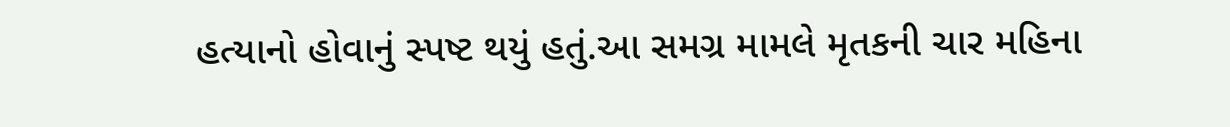હત્યાનો હોવાનું સ્પષ્ટ થયું હતું.આ સમગ્ર મામલે મૃતકની ચાર મહિના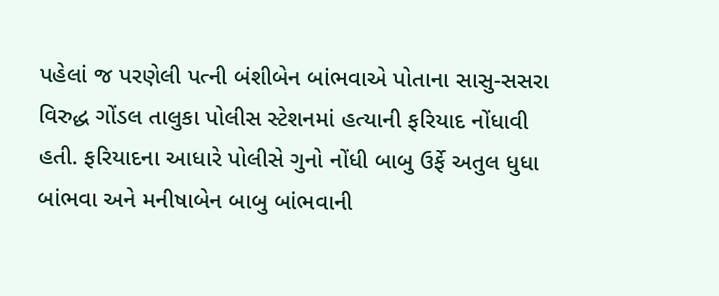પહેલાં જ પરણેલી પત્ની બંશીબેન બાંભવાએ પોતાના સાસુ-સસરા વિરુદ્ધ ગોંડલ તાલુકા પોલીસ સ્ટેશનમાં હત્યાની ફરિયાદ નોંધાવી હતી. ફરિયાદના આધારે પોલીસે ગુનો નોંધી બાબુ ઉર્ફે અતુલ ધુધા બાંભવા અને મનીષાબેન બાબુ બાંભવાની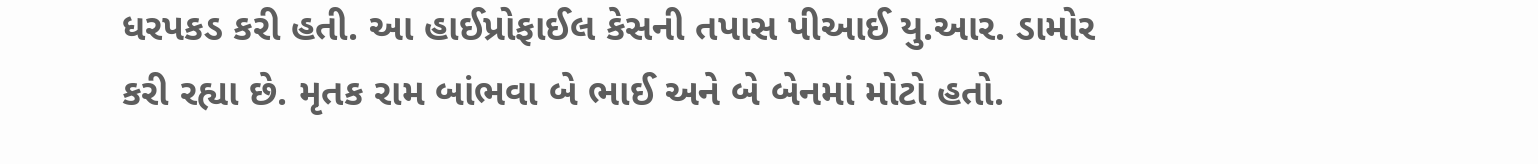ધરપકડ કરી હતી. આ હાઈપ્રોફાઈલ કેસની તપાસ પીઆઈ યુ.આર. ડામોર કરી રહ્યા છે. મૃતક રામ બાંભવા બે ભાઈ અને બે બેનમાં મોટો હતો.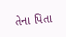તેના પિતા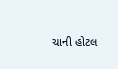ચાની હોટલ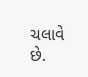ચલાવે છે.